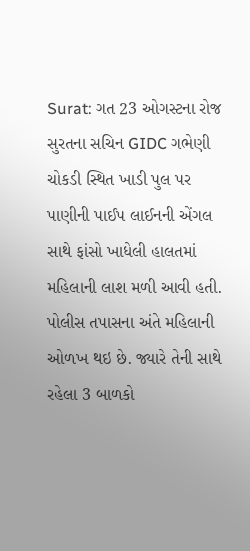Surat: ગત 23 ઓગસ્ટના રોજ સુરતના સચિન GIDC ગભેણી ચોકડી સ્થિત ખાડી પુલ પર પાણીની પાઈપ લાઈનની એંગલ સાથે ફાંસો ખાધેલી હાલતમાં મહિલાની લાશ મળી આવી હતી. પોલીસ તપાસના અંતે મહિલાની ઓળખ થઇ છે. જ્યારે તેની સાથે રહેલા 3 બાળકો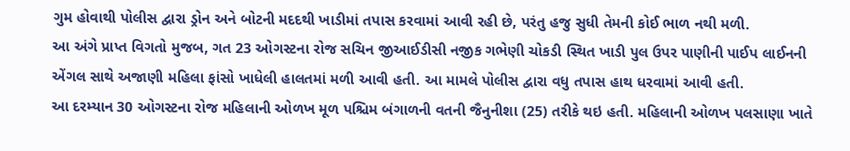ગુમ હોવાથી પોલીસ દ્વારા ડ્રોન અને બોટની મદદથી ખાડીમાં તપાસ કરવામાં આવી રહી છે, પરંતુ હજુ સુધી તેમની કોઈ ભાળ નથી મળી.
આ અંગે પ્રાપ્ત વિગતો મુજબ, ગત 23 ઓગસ્ટના રોજ સચિન જીઆઈડીસી નજીક ગભેણી ચોકડી સ્થિત ખાડી પુલ ઉપર પાણીની પાઈપ લાઈનની એંગલ સાથે અજાણી મહિલા ફાંસો ખાધેલી હાલતમાં મળી આવી હતી. આ મામલે પોલીસ દ્વારા વધુ તપાસ હાથ ધરવામાં આવી હતી.
આ દરમ્યાન 30 ઓગસ્ટના રોજ મહિલાની ઓળખ મૂળ પશ્ચિમ બંગાળની વતની જૈનુનીશા (25) તરીકે થઇ હતી. મહિલાની ઓળખ પલસાણા ખાતે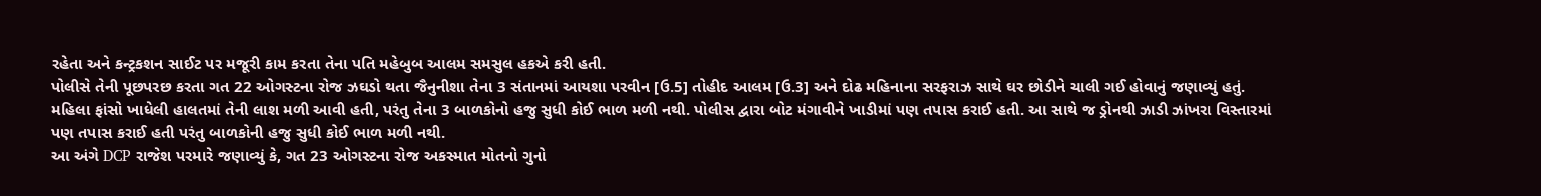રહેતા અને કન્ટ્રકશન સાઈટ પર મજૂરી કામ કરતા તેના પતિ મહેબુબ આલમ સમસુલ હકએ કરી હતી.
પોલીસે તેની પૂછપરછ કરતા ગત 22 ઓગસ્ટના રોજ ઝઘડો થતા જૈનુનીશા તેના 3 સંતાનમાં આયશા પરવીન [ઉ.5] તોહીદ આલમ [ઉ.3] અને દોઢ મહિનાના સરફરાઝ સાથે ઘર છોડીને ચાલી ગઈ હોવાનું જણાવ્યું હતું.
મહિલા ફાંસો ખાધેલી હાલતમાં તેની લાશ મળી આવી હતી, પરંતુ તેના 3 બાળકોનો હજુ સુધી કોઈ ભાળ મળી નથી. પોલીસ દ્વારા બોટ મંગાવીને ખાડીમાં પણ તપાસ કરાઈ હતી. આ સાથે જ ડ્રોનથી ઝાડી ઝાંખરા વિસ્તારમાં પણ તપાસ કરાઈ હતી પરંતુ બાળકોની હજુ સુધી કોઈ ભાળ મળી નથી.
આ અંગે DCP રાજેશ પરમારે જણાવ્યું કે, ગત 23 ઓગસ્ટના રોજ અકસ્માત મોતનો ગુનો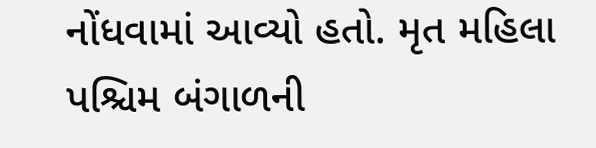નોંધવામાં આવ્યો હતો. મૃત મહિલા પશ્ચિમ બંગાળની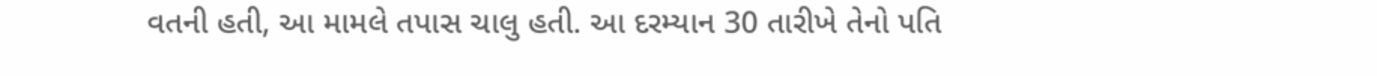વતની હતી, આ મામલે તપાસ ચાલુ હતી. આ દરમ્યાન 30 તારીખે તેનો પતિ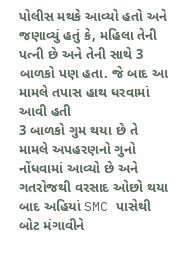પોલીસ મથકે આવ્યો હતો અને જણાવ્યું હતું કે, મહિલા તેની પત્ની છે અને તેની સાથે 3 બાળકો પણ હતા. જે બાદ આ મામલે તપાસ હાથ ધરવામાં આવી હતી
3 બાળકો ગુમ થયા છે તે મામલે અપહરણનો ગુનો નોંધવામાં આવ્યો છે અને ગતરોજથી વરસાદ ઓછો થયા બાદ અહિયાં SMC પાસેથી બોટ મંગાવીને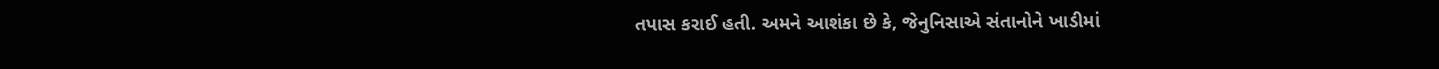તપાસ કરાઈ હતી. અમને આશંકા છે કે, જેનુનિસાએ સંતાનોને ખાડીમાં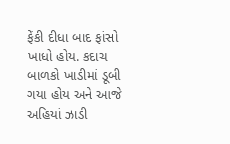ફેંકી દીધા બાદ ફાંસો ખાધો હોય. કદાચ બાળકો ખાડીમાં ડૂબી ગયા હોય અને આજે અહિયાં ઝાડી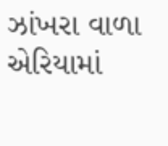ઝાંખરા વાળા એરિયામાં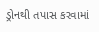ડ્રોનથી તપાસ કરવામાં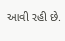આવી રહી છે.